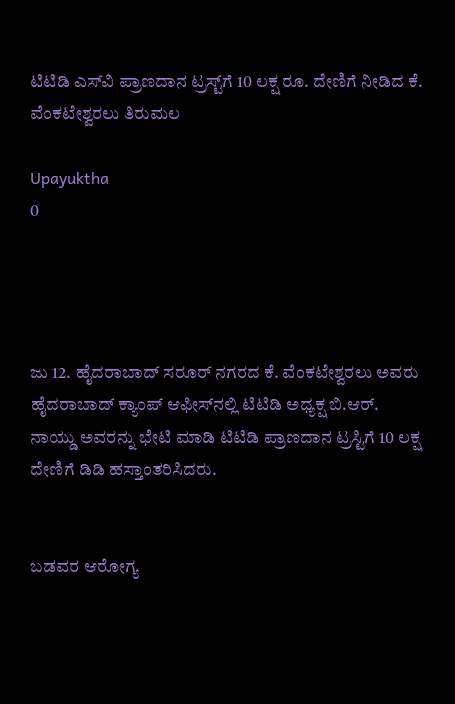ಟಿಟಿಡಿ ಎಸ್‌ವಿ ಪ್ರಾಣದಾನ ಟ್ರಸ್ಟ್‌ಗೆ 10 ಲಕ್ಷ ರೂ. ದೇಣಿಗೆ ನೀಡಿದ ಕೆ. ವೆಂಕಟೇಶ್ವರಲು ತಿರುಮಲ

Upayuktha
0




ಜು 12. ಹೈದರಾಬಾದ್ ಸರೂರ್ ನಗರದ ಕೆ. ವೆಂಕಟೇಶ್ವರಲು ಅವರು ಹೈದರಾಬಾದ್ ಕ್ಯಾಂಪ್ ಆಫೀಸ್‌ನಲ್ಲಿ ಟಿಟಿಡಿ ಅಧ್ಯಕ್ಷ ಬಿ.ಆರ್. ನಾಯ್ಡು ಅವರನ್ನು ಭೇಟಿ ಮಾಡಿ ಟಿಟಿಡಿ ಪ್ರಾಣದಾನ ಟ್ರಸ್ಟಿಗೆ 10 ಲಕ್ಷ ದೇಣಿಗೆ ಡಿಡಿ ಹಸ್ತಾಂತರಿಸಿದರು.


ಬಡವರ ಆರೋಗ್ಯ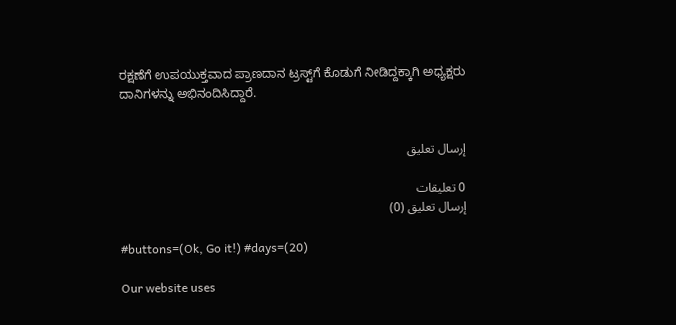ರಕ್ಷಣೆಗೆ ಉಪಯುಕ್ತವಾದ ಪ್ರಾಣದಾನ ಟ್ರಸ್ಟ್‌ಗೆ ಕೊಡುಗೆ ನೀಡಿದ್ದಕ್ಕಾಗಿ ಅಧ್ಯಕ್ಷರು ದಾನಿಗಳನ್ನು ಅಭಿನಂದಿಸಿದ್ದಾರೆ.


إرسال تعليق

0 تعليقات
إرسال تعليق (0)

#buttons=(Ok, Go it!) #days=(20)

Our website uses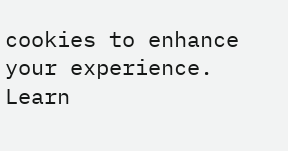cookies to enhance your experience. Learn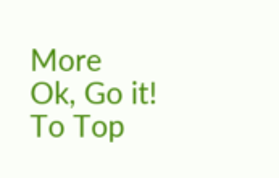More
Ok, Go it!
To Top